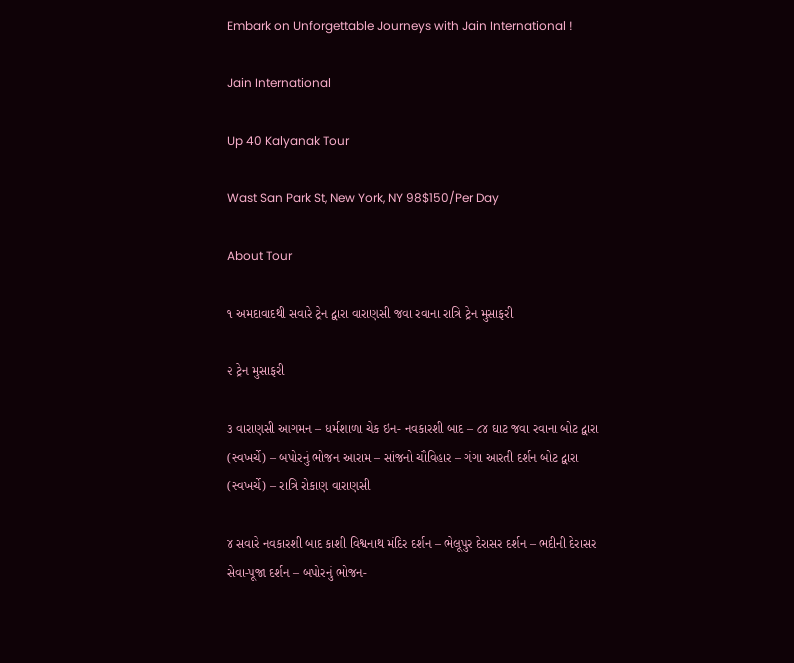Embark on Unforgettable Journeys with Jain International !

Jain International

Up 40 Kalyanak Tour

Wast San Park St, New York, NY 98$150/Per Day

About Tour

૧ અમદાવાદથી સવારે ટ્રેન દ્વારા વારાણસી જવા રવાના રાત્રિ ટ્રેન મુસાફરી

૨ ટ્રેન મુસાફરી

૩ વારાણસી આગમન – ધર્મશાળા ચેક ઇન- નવકારશી બાદ – ૮૪ ઘાટ જવા રવાના બોટ દ્વારા (સ્વખર્ચે) – બપોરનું ભોજન આરામ – સાંજનો ચૌવિહાર – ગંગા આરતી દર્શન બોટ દ્વારા (સ્વખર્ચે) – રાત્રિ રોકાણ વારાણસી

૪ સવારે નવકારશી બાદ કાશી વિશ્વનાથ મંદિર દર્શન – ભેલૂપુર દેરાસર દર્શન – ભદીની દેરાસર સેવા-પૂજા દર્શન – બપોરનું ભોજન-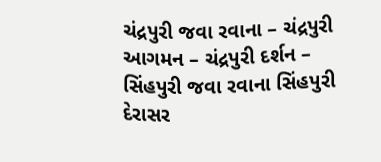ચંદ્રપુરી જવા રવાના – ચંદ્રપુરી આગમન – ચંદ્રપુરી દર્શન – સિંહપુરી જવા રવાના સિંહપુરી દેરાસર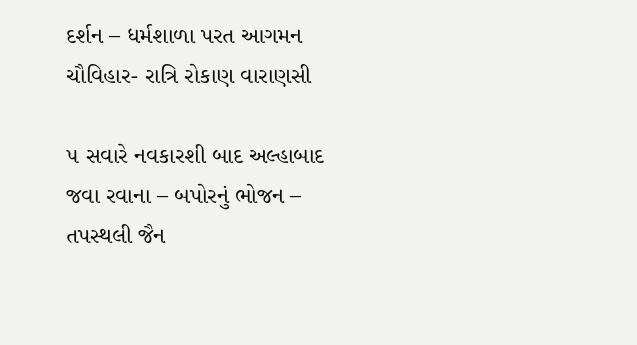દર્શન – ધર્મશાળા પરત આગમન ચૌવિહાર- રાત્રિ રોકાણ વારાણસી

૫ સવારે નવકારશી બાદ અલ્હાબાદ જવા રવાના – બપોરનું ભોજન – તપસ્થલી જૈન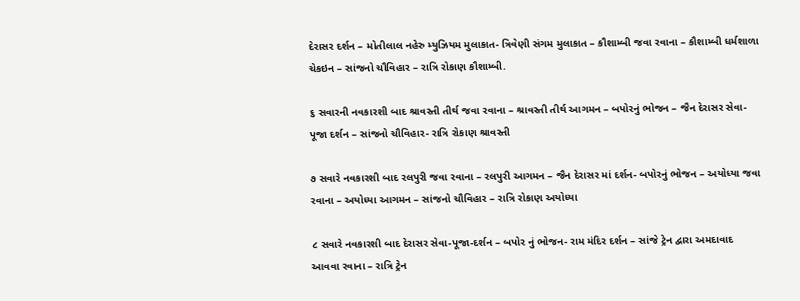દેરાસર દર્શન – મોતીલાલ નહેરુ મ્યુઝિયમ મુલાકાત- ત્રિવેણી સંગમ મુલાકાત – કૌશામ્બી જવા રવાના – કૌશામ્બી ધર્મશાળા ચેકઇન – સાંજનો ચૌવિહાર – રાત્રિ રોકાણ કૌશામ્બી.

૬ સવારની નવકારશી બાદ શ્રાવસ્તી તીર્થ જવા રવાના – શ્રાવસ્તી તીર્થ આગમન – બપોરનું ભોજન – જૈન દેરાસર સેવા-પૂજા દર્શન – સાંજનો ચૌવિહાર- રાત્રિ રોકાણ શ્રાવસ્તી

૭ સવારે નવકારશી બાદ રલપુરી જવા રવાના – રલપુરી આગમન – જૈન દેરાસર માં દર્શન- બપોરનું ભોજન – અયોધ્યા જવા રવાના – અયોધ્યા આગમન – સાંજનો ચૌવિહાર – રાત્રિ રોકાણ અયોધ્યા

૮ સવારે નવકારશી બાદ દેરાસર સેવા-પૂજા-દર્શન – બપોર નું ભોજન- રામ મંદિર દર્શન – સાંજે ટ્રેન દ્વારા અમદાવાદ આવવા રવાના – રાત્રિ ટ્રેન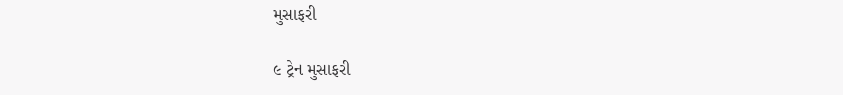મુસાફરી

૯ ટ્રેન મુસાફરી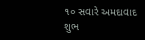૧૦ સવારે અમદાવાદ શુભ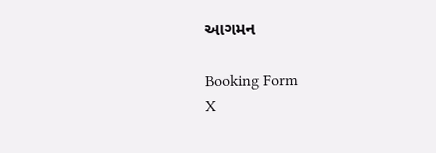આગમન

Booking Form
X